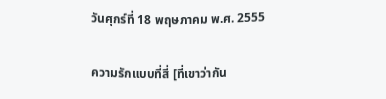วันศุกร์ที่ 18 พฤษภาคม พ.ศ. 2555

ความรักแบบที่สี่ [ที่เขาว่ากัน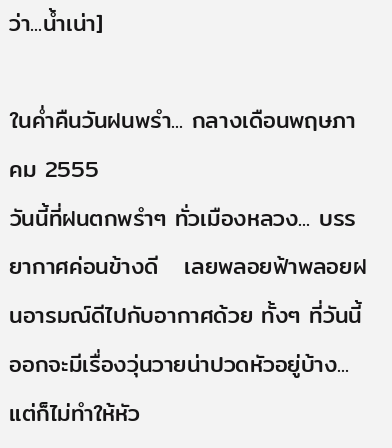ว่า...น้ำเน่า]

ในค่ำคืนวันฝนพรำ... กลางเดือนพฤษภาคม 2555
วันนี้ที่ฝนตกพรำๆ ทั่วเมืองหลวง... บรรยากาศค่อนข้างดี   เลยพลอยฟ้าพลอยฝนอารมณ์ดีไปกับอากาศด้วย ทั้งๆ ที่วันนี้ออกจะมีเรื่องวุ่นวายน่าปวดหัวอยู่บ้าง... แต่ก็ไม่ทำให้หัว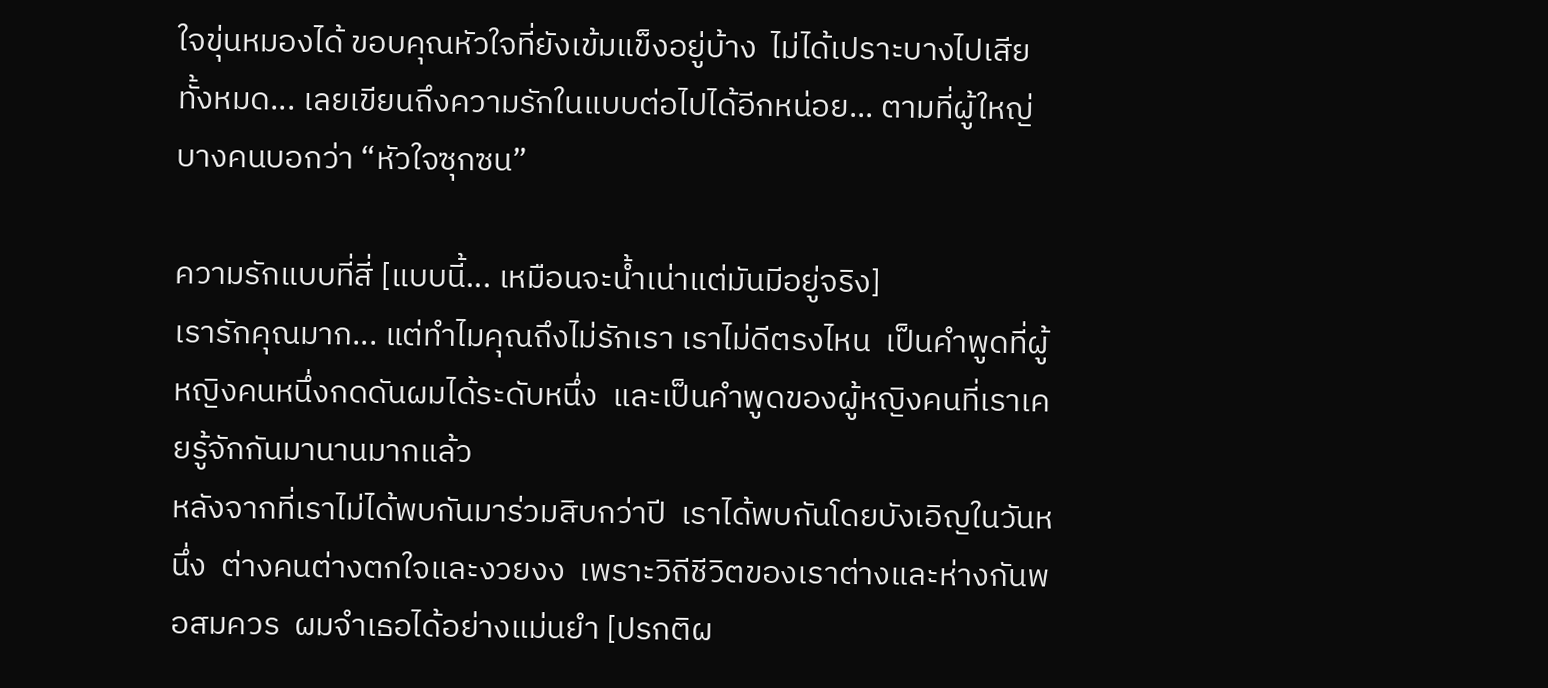ใจขุ่นหมองได้ ขอบคุณหัวใจที่ยังเข้มแข็งอยู่บ้าง  ไม่ได้เปราะบางไปเสียทั้งหมด... เลยเขียนถึงความรักในแบบต่อไปได้อีกหน่อย... ตามที่ผู้ใหญ่บางคนบอกว่า “หัวใจซุกซน”

ความรักแบบที่สี่ [แบบนี้... เหมือนจะน้ำเน่าแต่มันมีอยู่จริง]
เรารักคุณมาก... แต่ทำไมคุณถึงไม่รักเรา เราไม่ดีตรงไหน  เป็นคำพูดที่ผู้หญิงคนหนึ่งกดดันผมได้ระดับหนึ่ง  และเป็นคำพูดของผู้หญิงคนที่เราเคยรู้จักกันมานานมากแล้ว
หลังจากที่เราไม่ได้พบกันมาร่วมสิบกว่าปี  เราได้พบกันโดยบังเอิญในวันหนึ่ง  ต่างคนต่างตกใจและงวยงง  เพราะวิถีชีวิตของเราต่างและห่างกันพอสมควร  ผมจำเธอได้อย่างแม่นยำ [ปรกติผ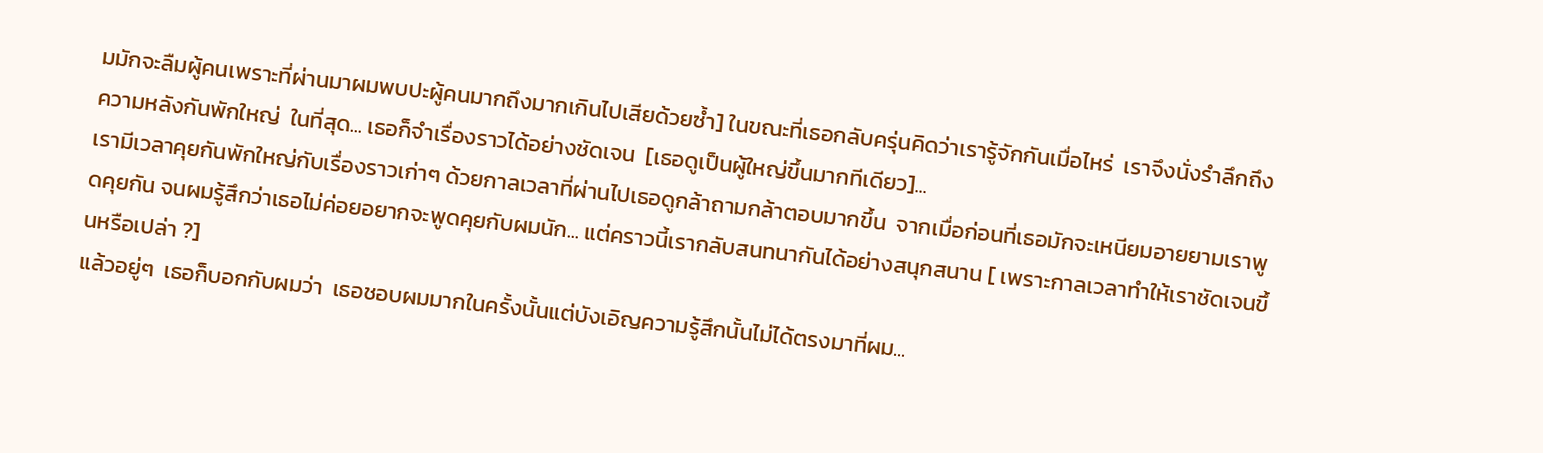มมักจะลืมผู้คนเพราะที่ผ่านมาผมพบปะผู้คนมากถึงมากเกินไปเสียด้วยซ้ำ] ในขณะที่เธอกลับครุ่นคิดว่าเรารู้จักกันเมื่อไหร่  เราจึงนั่งรำลึกถึงความหลังกันพักใหญ่  ในที่สุด... เธอก็จำเรื่องราวได้อย่างชัดเจน  [เธอดูเป็นผู้ใหญ่ขึ้นมากทีเดียว]...
เรามีเวลาคุยกันพักใหญ่กับเรื่องราวเก่าๆ ด้วยกาลเวลาที่ผ่านไปเธอดูกล้าถามกล้าตอบมากขึ้น  จากเมื่อก่อนที่เธอมักจะเหนียมอายยามเราพูดคุยกัน จนผมรู้สึกว่าเธอไม่ค่อยอยากจะพูดคุยกับผมนัก... แต่คราวนี้เรากลับสนทนากันได้อย่างสนุกสนาน [ เพราะกาลเวลาทำให้เราชัดเจนขึ้นหรือเปล่า ?]
แล้วอยู่ๆ  เธอก็บอกกับผมว่า  เธอชอบผมมากในครั้งนั้นแต่บังเอิญความรู้สึกนั้นไม่ได้ตรงมาที่ผม...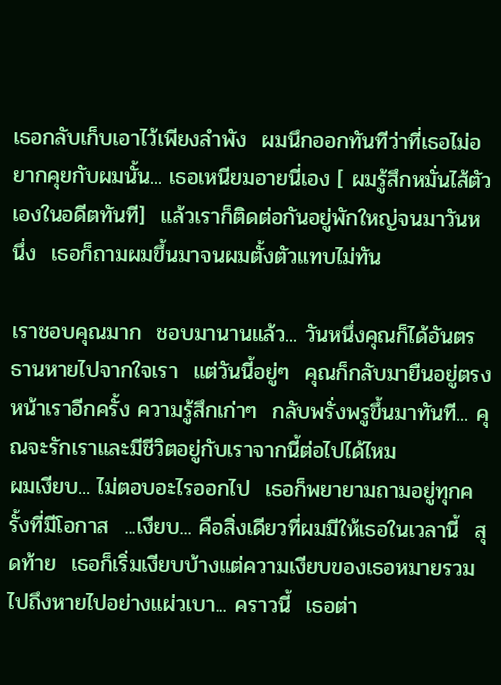เธอกลับเก็บเอาไว้เพียงลำพัง  ผมนึกออกทันทีว่าที่เธอไม่อยากคุยกับผมนั้น... เธอเหนียมอายนี่เอง [ ผมรู้สึกหมั่นไส้ตัวเองในอดีตทันที]  แล้วเราก็ติดต่อกันอยู่พักใหญ่จนมาวันหนึ่ง  เธอก็ถามผมขึ้นมาจนผมตั้งตัวแทบไม่ทัน

เราชอบคุณมาก  ชอบมานานแล้ว... วันหนึ่งคุณก็ได้อันตรธานหายไปจากใจเรา  แต่วันนี้อยู่ๆ  คุณก็กลับมายืนอยู่ตรงหน้าเราอีกครั้ง ความรู้สึกเก่าๆ  กลับพรั่งพรูขึ้นมาทันที... คุณจะรักเราและมีชีวิตอยู่กับเราจากนี้ต่อไปได้ไหม
ผมเงียบ... ไม่ตอบอะไรออกไป  เธอก็พยายามถามอยู่ทุกครั้งที่มีโอกาส  ...เงียบ... คือสิ่งเดียวที่ผมมีให้เธอในเวลานี้  สุดท้าย  เธอก็เริ่มเงียบบ้างแต่ความเงียบของเธอหมายรวมไปถึงหายไปอย่างแผ่วเบา... คราวนี้  เธอต่า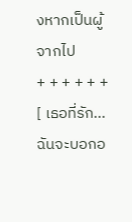งหากเป็นผู้จากไป
+ + + + + +
[ เธอที่รัก... ฉันจะบอกอ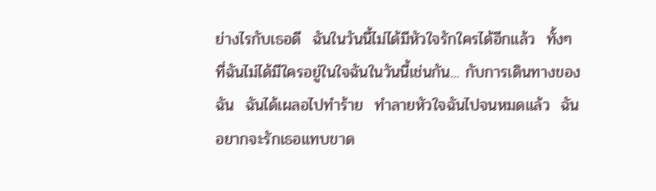ย่างไรกับเธอดี  ฉันในวันนี้ไม่ได้มีหัวใจรักใครได้อีกแล้ว  ทั้งๆ  ที่ฉันไม่ได้มีใครอยู่ในใจฉันในวันนี้เช่นกัน... กับการเดินทางของฉัน  ฉันได้เผลอไปทำร้าย  ทำลายหัวใจฉันไปจนหมดแล้ว  ฉันอยากจะรักเธอแทบขาด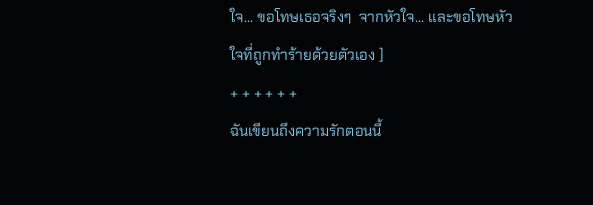ใจ... ขอโทษเธอจริงๆ  จากหัวใจ... และขอโทษหัวใจที่ถูกทำร้ายด้วยตัวเอง ]
+ + + + + +
ฉันเขียนถึงความรักตอนนี้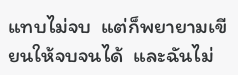แทบไม่จบ  แต่ก็พยายามเขียนให้จบจนได้  และฉันไม่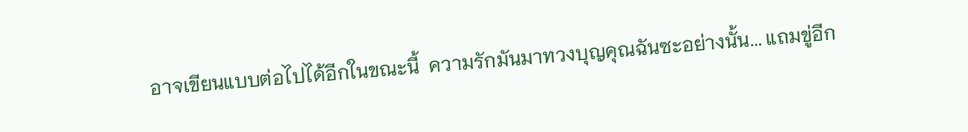อาจเขียนแบบต่อไปได้อีกในขณะนี้  ความรักมันมาทวงบุญคุณฉันซะอย่างนั้น... แถมขู่อีก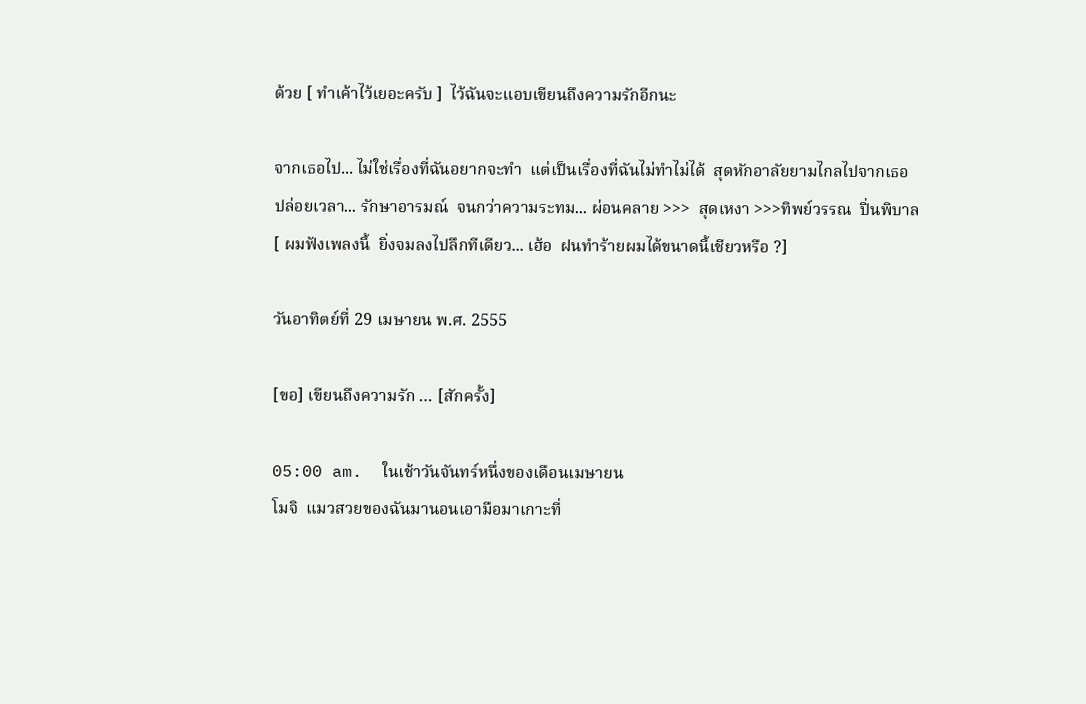ด้วย [ ทำเค้าไว้เยอะครับ ]  ไว้ฉันจะแอบเขียนถึงความรักอีกนะ

จากเธอไป... ไม่ใช่เรื่องที่ฉันอยากจะทำ  แต่เป็นเรื่องที่ฉันไม่ทำไม่ได้  สุดหักอาลัยยามไกลไปจากเธอ
ปล่อยเวลา... รักษาอารมณ์  จนกว่าความระทม... ผ่อนคลาย >>>  สุดเหงา >>>ทิพย์วรรณ  ปิ่นพิบาล
[ ผมฟังเพลงนี้  ยิ่งจมลงไปลึกทีเดียว... เฮ้อ  ฝนทำร้ายผมได้ขนาดนี้เชียวหรือ ?]

วันอาทิตย์ที่ 29 เมษายน พ.ศ. 2555

[ขอ] เขียนถึงความรัก … [สักครั้ง]

05:00 am.  ในเช้าวันจันทร์หนึ่งของเดือนเมษายน
โมจิ  แมวสวยของฉันมานอนเอามือมาเกาะที่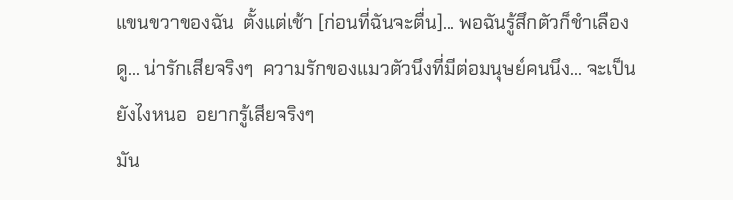แขนขวาของฉัน  ตั้งแต่เช้า [ก่อนที่ฉันจะตื่น]... พอฉันรู้สึกตัวก็ชำเลืองดู... น่ารักเสียจริงๆ  ความรักของแมวตัวนึงที่มีต่อมนุษย์คนนึง... จะเป็นยังไงหนอ  อยากรู้เสียจริงๆ
มัน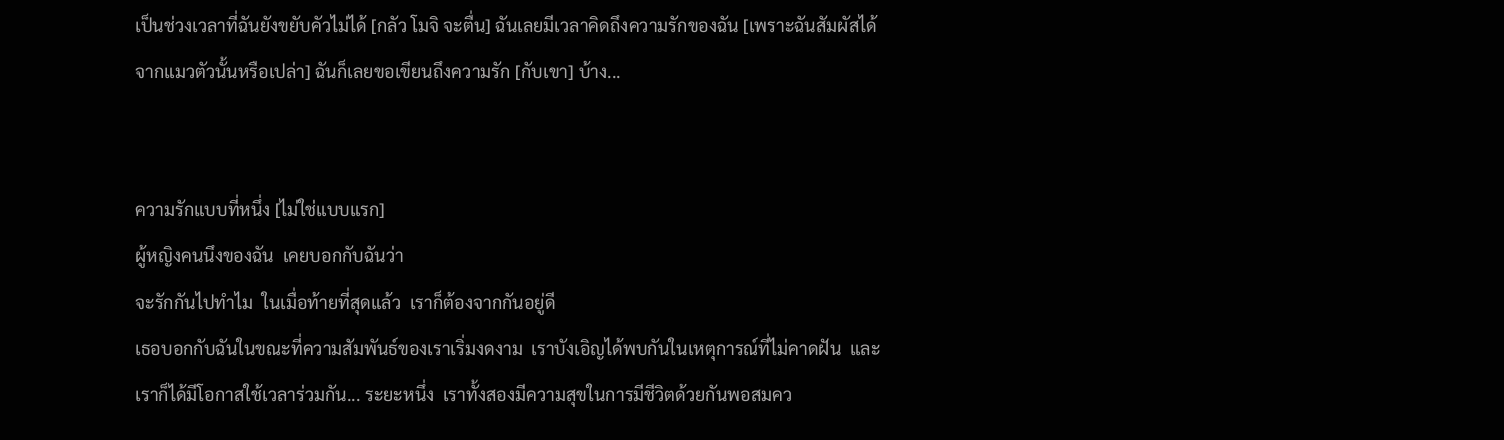เป็นช่วงเวลาที่ฉันยังขยับคัวไม่ได้ [กลัว โมจิ จะตื่น] ฉันเลยมีเวลาคิดถึงความรักของฉัน [เพราะฉันสัมผัสได้จากแมวตัวนั้นหรือเปล่า] ฉันก็เลยขอเขียนถึงความรัก [กับเขา] บ้าง...


ความรักแบบที่หนึ่ง [ไม่ใช่แบบแรก]
ผู้หญิงคนนึงของฉัน  เคยบอกกับฉันว่า
จะรักกันไปทำไม  ในเมื่อท้ายที่สุดแล้ว  เราก็ต้องจากกันอยู่ดี
เธอบอกกับฉันในขณะที่ความสัมพันธ์ของเราเริ่มงดงาม  เราบังเอิญได้พบกันในเหตุการณ์ที่ไม่คาดฝัน  และเราก็ได้มีโอกาสใช้เวลาร่วมกัน... ระยะหนึ่ง  เราทั้งสองมีความสุขในการมีชีวิตด้วยกันพอสมคว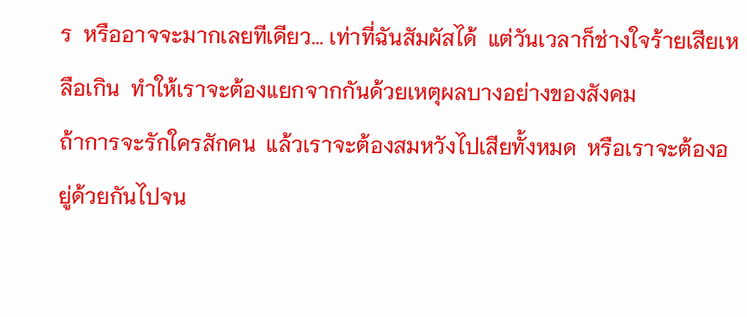ร  หรืออาจจะมากเลยทีเดียว... เท่าที่ฉันสัมผัสได้  แต่วันเวลาก็ช่างใจร้ายเสียเหลือเกิน  ทำให้เราจะต้องแยกจากกันด้วยเหตุผลบางอย่างของสังคม
ถ้าการจะรักใครสักคน  แล้วเราจะต้องสมหวังไปเสียทั้งหมด  หรือเราจะต้องอยู่ด้วยกันไปจน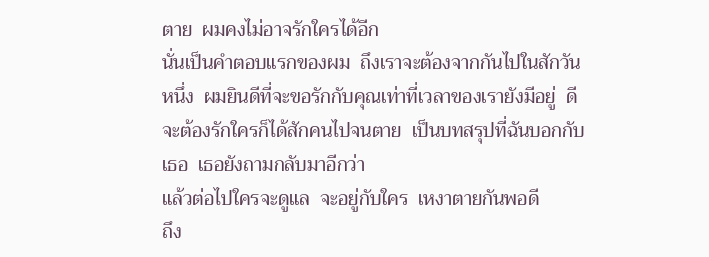ตาย  ผมคงไม่อาจรักใครได้อีก
นั่นเป็นคำตอบแรกของผม  ถึงเราจะต้องจากกันไปในสักวันหนึ่ง  ผมยินดีที่จะขอรักกับคุณเท่าที่เวลาของเรายังมีอยู่  ดีจะต้องรักใครก็ได้สักคนไปจนตาย  เป็นบทสรุปที่ฉันบอกกับเธอ  เธอยังถามกลับมาอีกว่า
แล้วต่อไปใครจะดูแล  จะอยู่กับใคร  เหงาตายกันพอดี
ถึง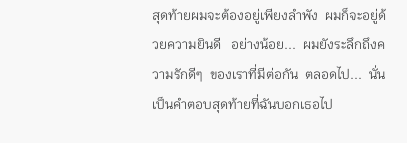สุดท้ายผมจะต้องอยู่เพียงลำพัง  ผมก็จะอยู่ด้วยความยินดี   อย่างน้อย...  ผมยังระลึกถึงความรักดีๆ  ของเราที่มีต่อกัน  ตลอดไป...  นั่นเป็นคำตอบสุดท้ายที่ฉันบอกเธอไป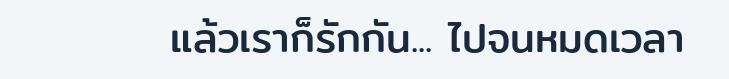แล้วเราก็รักกัน... ไปจนหมดเวลา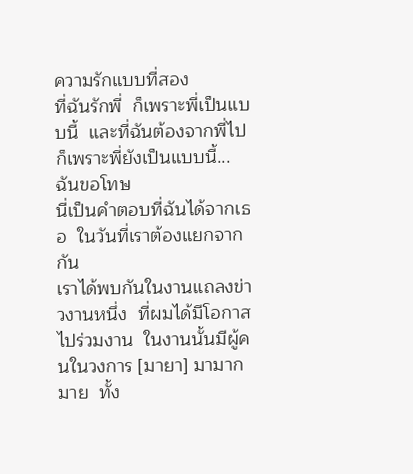ความรักแบบที่สอง
ที่ฉันรักพี่  ก็เพราะพี่เป็นแบบนี้  และที่ฉันต้องจากพี่ไป  ก็เพราะพี่ยังเป็นแบบนี้... ฉันขอโทษ
นี่เป็นคำตอบที่ฉันได้จากเธอ  ในวันที่เราต้องแยกจากกัน
เราได้พบกันในงานแถลงข่าวงานหนึ่ง  ที่ผมได้มีโอกาสไปร่วมงาน  ในงานนั้นมีผู้คนในวงการ [มายา] มามากมาย  ทั้ง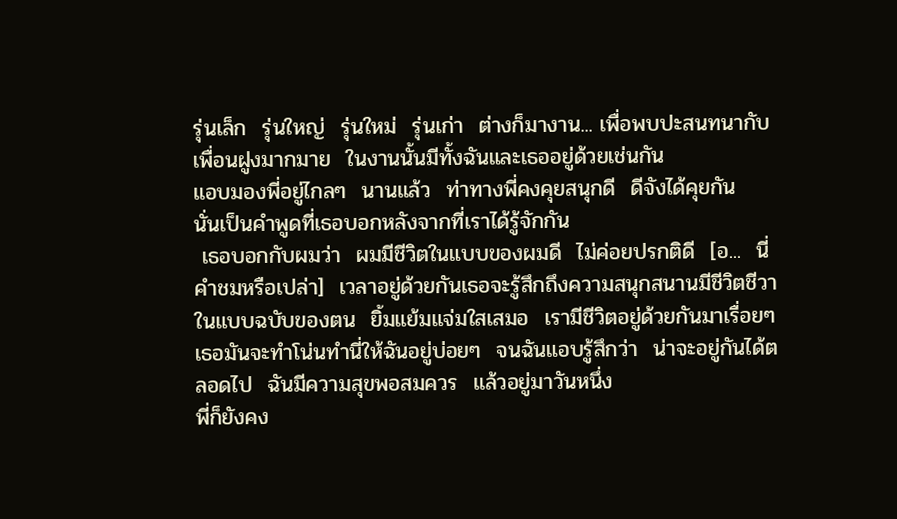รุ่นเล็ก  รุ่นใหญ่  รุ่นใหม่  รุ่นเก่า  ต่างก็มางาน... เพื่อพบปะสนทนากับเพื่อนฝูงมากมาย  ในงานนั้นมีทั้งฉันและเธออยู่ด้วยเช่นกัน
แอบมองพี่อยู่ไกลๆ  นานแล้ว  ท่าทางพี่คงคุยสนุกดี  ดีจังได้คุยกัน
นั่นเป็นคำพูดที่เธอบอกหลังจากที่เราได้รู้จักกัน
 เธอบอกกับผมว่า  ผมมีชีวิตในแบบของผมดี  ไม่ค่อยปรกติดี  [อ...  นี่คำชมหรือเปล่า]  เวลาอยู่ด้วยกันเธอจะรู้สึกถึงความสนุกสนานมีชีวิตชีวา  ในแบบฉบับของตน  ยิ้มแย้มแจ่มใสเสมอ  เรามีชีวิตอยู่ด้วยกันมาเรื่อยๆ  เธอมันจะทำโน่นทำนี่ให้ฉันอยู่บ่อยๆ  จนฉันแอบรู้สึกว่า  น่าจะอยู่กันได้ตลอดไป  ฉันมีความสุขพอสมควร  แล้วอยู่มาวันหนึ่ง
พี่ก็ยังคง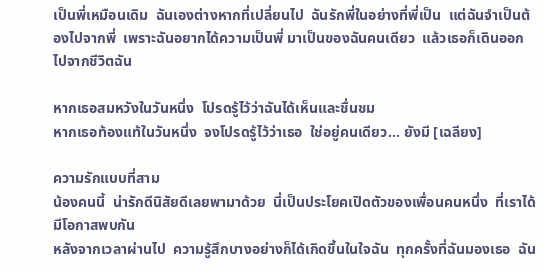เป็นพี่เหมือนเดิม  ฉันเองต่างหากที่เปลี่ยนไป  ฉันรักพี่ในอย่างที่พี่เป็น  แต่ฉันจำเป็นต้องไปจากพี่  เพราะฉันอยากได้ความเป็นพี่ มาเป็นของฉันคนเดียว  แล้วเธอก็เดินออกไปจากชีวิตฉัน

หากเธอสมหวังในวันหนึ่ง  โปรดรู้ไว้ว่าฉันได้เห็นและชื่นชม
หากเธอท้องแท้ในวันหนึ่ง  จงโปรดรู้ไว้ว่าเธอ  ใช่อยู่คนเดียว... ยังมี [เฉลียง]

ความรักแบบที่สาม
น้องคนนี้  น่ารักดีนิสัยดีเลยพามาด้วย  นี่เป็นประโยคเปิดตัวของเพื่อนคนหนึ่ง  ที่เราได้มีโอกาสพบกัน
หลังจากเวลาผ่านไป  ความรู้สึกบางอย่างก็ได้เกิดขึ้นในใจฉัน  ทุกครั้งที่ฉันมองเธอ  ฉัน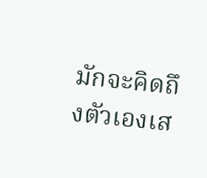มักจะคิดถึงตัวเองเส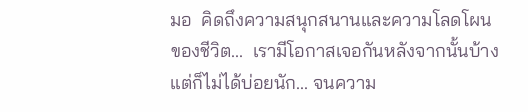มอ  คิดถึงความสนุกสนานและความโลดโผนของชีวิต...  เรามีโอกาสเจอกันหลังจากนั้นบ้างแต่ก็ไม่ได้บ่อยนัก... จนความ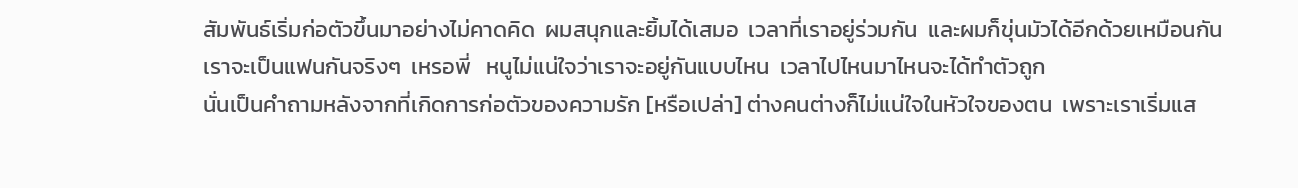สัมพันธ์เริ่มก่อตัวขึ้นมาอย่างไม่คาดคิด  ผมสนุกและยิ้มได้เสมอ  เวลาที่เราอยู่ร่วมกัน  และผมก็ขุ่นมัวได้อีกด้วยเหมือนกัน
เราจะเป็นแฟนกันจริงๆ  เหรอพี่   หนูไม่แน่ใจว่าเราจะอยู่กันแบบไหน  เวลาไปไหนมาไหนจะได้ทำตัวถูก
นั่นเป็นคำถามหลังจากที่เกิดการก่อตัวของความรัก [หรือเปล่า] ต่างคนต่างก็ไม่แน่ใจในหัวใจของตน  เพราะเราเริ่มแส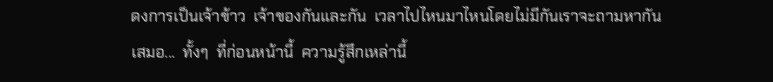ดงการเป็นเจ้าข้าว  เจ้าของกันและกัน  เวลาไปไหนมาไหนโดยไม่มีกันเราจะถามหากันเสมอ...  ทั้งๆ  ที่ก่อนหน้านี้  ความรู้สึกเหล่านี้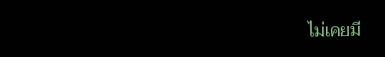ไม่เคยมี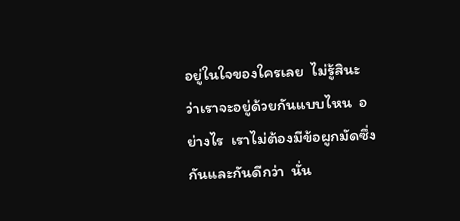อยู่ในใจของใครเลย  ไม่รู้สินะ  ว่าเราจะอยู่ด้วยกันแบบไหน  อย่างไร  เราไม่ต้องมีข้อผูกมัดซึ่งกันและกันดีกว่า  นั่น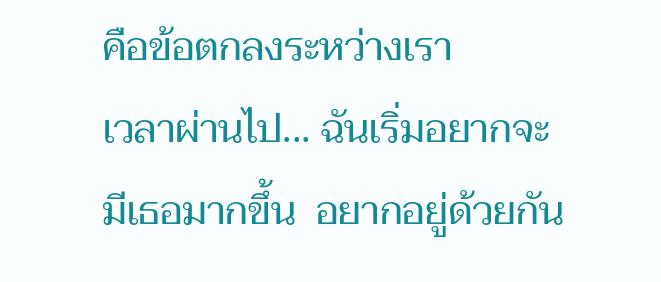คือข้อตกลงระหว่างเรา
เวลาผ่านไป... ฉันเริ่มอยากจะมีเธอมากขึ้น  อยากอยู่ด้วยกัน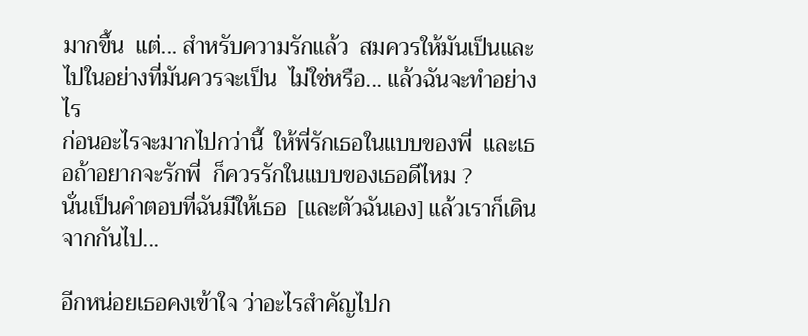มากขึ้น  แต่... สำหรับความรักแล้ว  สมควรให้มันเป็นและไปในอย่างที่มันควรจะเป็น  ไม่ใช่หรือ... แล้วฉันจะทำอย่างไร
ก่อนอะไรจะมากไปกว่านี้  ให้พี่รักเธอในแบบของพี่  และเธอถ้าอยากจะรักพี่  ก็ควรรักในแบบของเธอดีไหม ?
นั่นเป็นคำตอบที่ฉันมีให้เธอ  [และตัวฉันเอง] แล้วเราก็เดินจากกันไป...

อีกหน่อยเธอคงเข้าใจ ว่าอะไรสำคัญไปก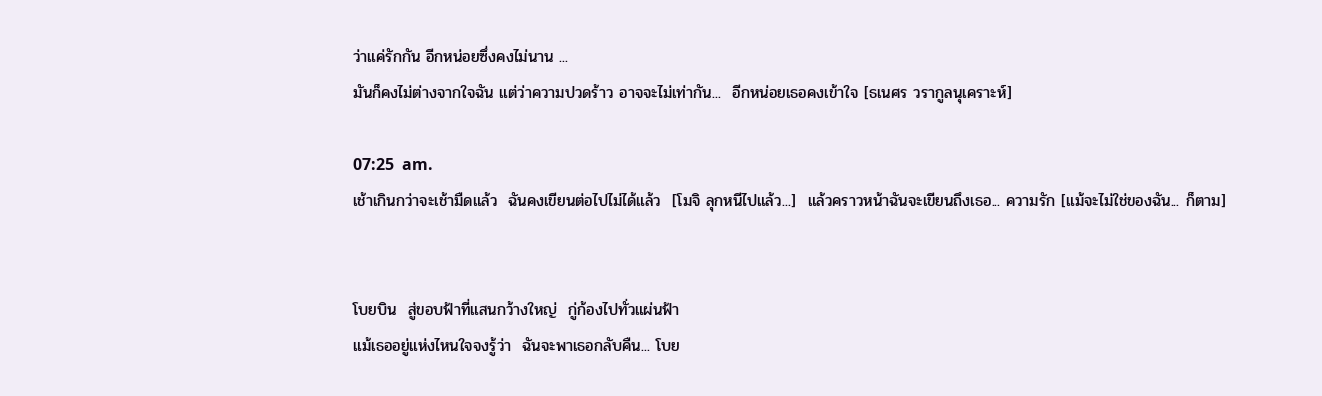ว่าแค่รักกัน อีกหน่อยซึ่งคงไม่นาน ...
มันก็คงไม่ต่างจากใจฉัน แต่ว่าความปวดร้าว อาจจะไม่เท่ากัน...  อีกหน่อยเธอคงเข้าใจ [ธเนศร วรากูลนุเคราะห์]

07:25  am.
เช้าเกินกว่าจะเช้ามืดแล้ว  ฉันคงเขียนต่อไปไม่ได้แล้ว  [โมจิ ลุกหนีไปแล้ว...]  แล้วคราวหน้าฉันจะเขียนถึงเธอ... ความรัก [แม้จะไม่ใช่ของฉัน... ก็ตาม]


โบยบิน  สู่ขอบฟ้าที่แสนกว้างใหญ่  กู่ก้องไปทั่วแผ่นฟ้า
แม้เธออยู่แห่งไหนใจจงรู้ว่า  ฉันจะพาเธอกลับคืน... โบย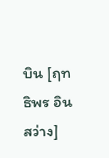บิน [ฤทธิพร อินสว่าง]